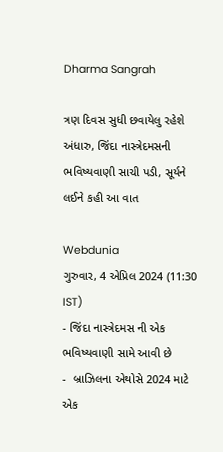Dharma Sangrah

ત્રણ દિવસ સુધી છવાયેલુ રહેશે અંધારુ, જિંદા નાસ્ત્રેદમસની ભવિષ્યવાણી સાચી પડી, સૂર્યને લઈને કહી આ વાત

Webdunia
ગુરુવાર, 4 એપ્રિલ 2024 (11:30 IST)
- જિંદા નાસ્ત્રેદમસ ની એક ભવિષ્યવાણી સામે આવી છે
-  બ્રાઝિલના એથોસે 2024 માટે એક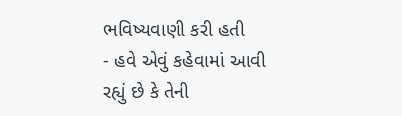ભવિષ્યવાણી કરી હતી
- હવે એવું કહેવામાં આવી રહ્યું છે કે તેની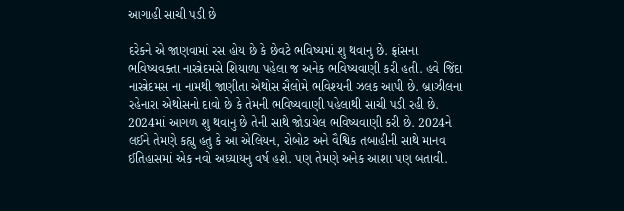આગાહી સાચી પડી છે

દરેકને એ જાણવામાં રસ હોય છે કે છેવટે ભવિષ્યમાં શુ થવાનુ છે. ફ્રાંસના ભવિષ્યવક્તા નાસ્ત્રેદમસે શિયાળા પહેલા જ અનેક ભવિષ્યવાણી કરી હતી. હવે જિંદા નાસ્ત્રેદમસ ના નામથી જાણીતા એથોસ સૈલોમે ભવિશ્યની ઝલક આપી છે. બ્રાઝીલના રહેનારા એથોસનો દાવો છે કે તેમની ભવિષ્યવાણી પહેલાથી સાચી પડી રહી છે.  2024માં આગળ શુ થવાનુ છે તેની સાથે જોડાયેલ ભવિષ્યવાણી કરી છે. 2024ને લઈને તેમણે કહ્યુ હતુ કે આ એલિયન, રોબોટ અને વૈશ્વિક તબાહીની સાથે માનવ ઈતિહાસમાં એક નવો અધ્યાયનુ વર્ષ હશે. પણ તેમણે અનેક આશા પણ બતાવી.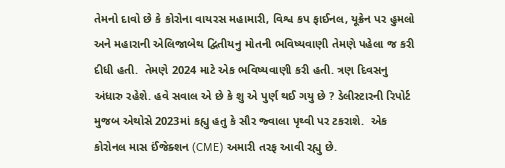તેમનો દાવો છે કે કોરોના વાયરસ મહામારી, વિશ્વ કપ ફાઈનલ, યૂક્રેન પર હુમલો અને મહારાની એલિજાબેથ દ્વિતીયનુ મોતની ભવિષ્યવાણી તેમણે પહેલા જ કરી દીધી હતી.  તેમણે 2024 માટે એક ભવિષ્યવાણી કરી હતી. ત્રણ દિવસનુ અંધારુ રહેશે. હવે સવાલ એ છે કે શુ એ પુર્ણ થઈ ગયુ છે ? ડેલીસ્ટારની રિપોર્ટ મુજબ એથોસે 2023માં કહ્યુ હતુ કે સૌર જ્વાલા પૃથ્વી પર ટકરાશે.  એક કોરોનલ માસ ઈંજેક્શન (CME) અમારી તરફ આવી રહ્યુ છે.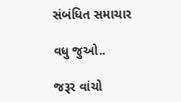સંબંધિત સમાચાર

વધુ જુઓ..

જરૂર વાંચો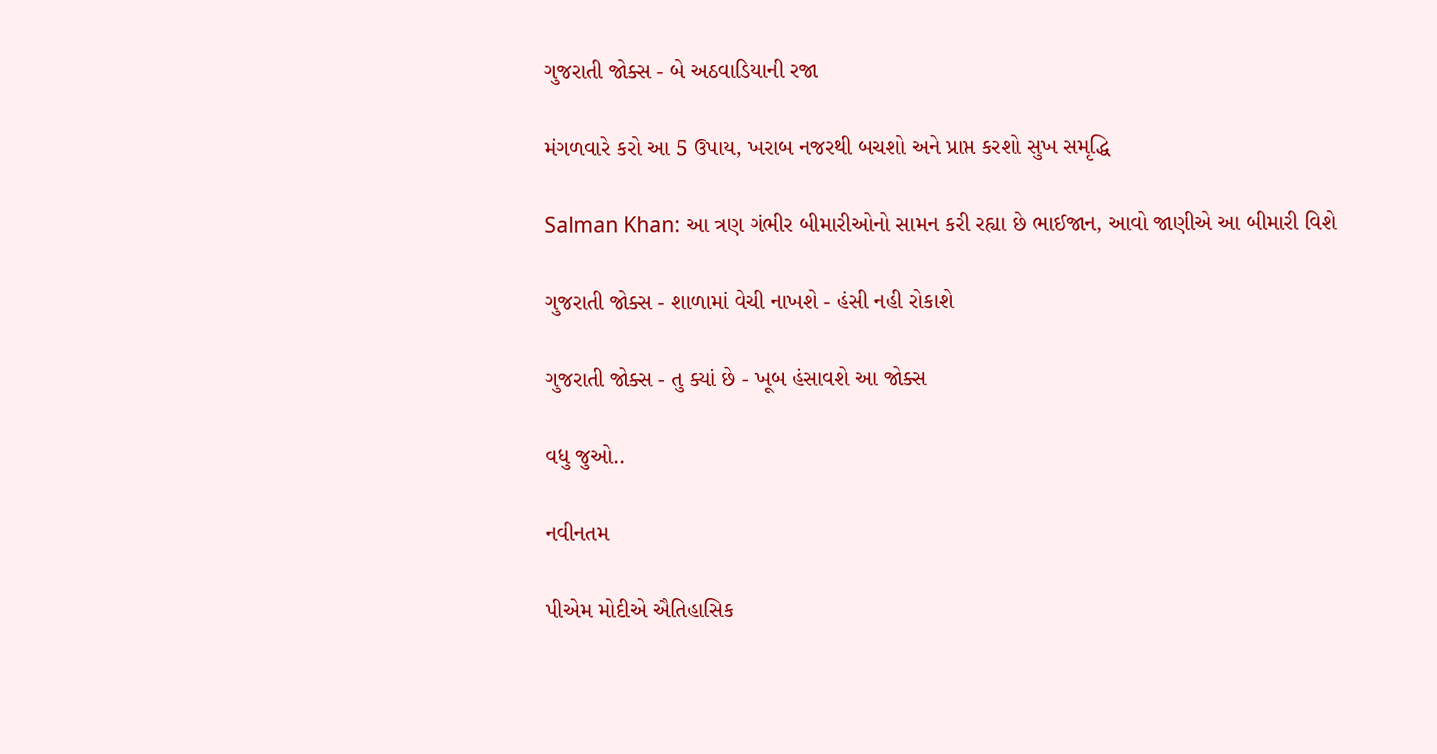ગુજરાતી જોક્સ - બે અઠવાડિયાની રજા

મંગળવારે કરો આ 5 ઉપાય, ખરાબ નજરથી બચશો અને પ્રાપ્ત કરશો સુખ સમૃદ્ધિ

Salman Khan: આ ત્રણ ગંભીર બીમારીઓનો સામન કરી રહ્યા છે ભાઈજાન, આવો જાણીએ આ બીમારી વિશે

ગુજરાતી જોક્સ - શાળામાં વેચી નાખશે - હંસી નહી રોકાશે

ગુજરાતી જોક્સ - તુ ક્યાં છે - ખૂબ હંસાવશે આ જોક્સ

વધુ જુઓ..

નવીનતમ

પીએમ મોદીએ ઐતિહાસિક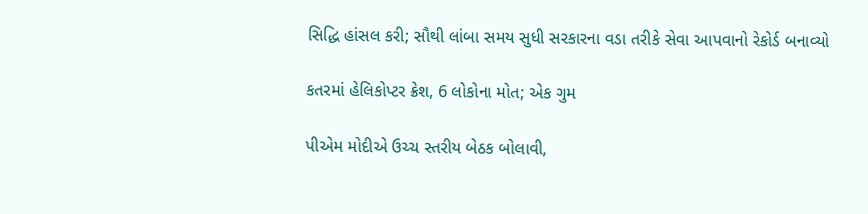સિદ્ધિ હાંસલ કરી; સૌથી લાંબા સમય સુધી સરકારના વડા તરીકે સેવા આપવાનો રેકોર્ડ બનાવ્યો

કતરમાં હેલિકોપ્ટર ક્રેશ, 6 લોકોના મોત; એક ગુમ

પીએમ મોદીએ ઉચ્ચ સ્તરીય બેઠક બોલાવી,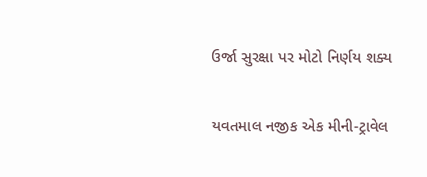ઉર્જા સુરક્ષા પર મોટો નિર્ણય શક્ય

યવતમાલ નજીક એક મીની-ટ્રાવેલ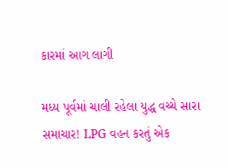કારમાં આગ લાગી

મધ્ય પૂર્વમાં ચાલી રહેલા યુદ્ધ વચ્ચે સારા સમાચાર! LPG વહન કરતું એક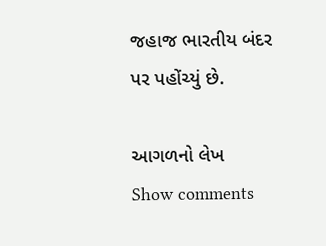જહાજ ભારતીય બંદર પર પહોંચ્યું છે.

આગળનો લેખ
Show comments